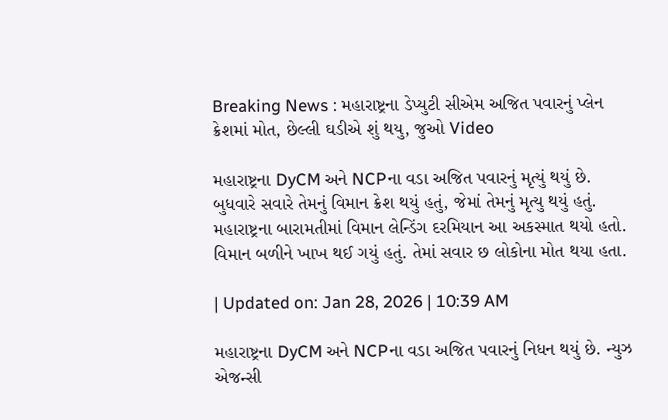Breaking News : મહારાષ્ટ્રના ડેપ્યુટી સીએમ અજિત પવારનું પ્લેન ક્રેશમાં મોત, છેલ્લી ઘડીએ શું થયુ, જુઓ Video

મહારાષ્ટ્રના DyCM અને NCPના વડા અજિત પવારનું મૃત્યું થયું છે. બુધવારે સવારે તેમનું વિમાન ક્રેશ થયું હતું, જેમાં તેમનું મૃત્યુ થયું હતું. મહારાષ્ટ્રના બારામતીમાં વિમાન લેન્ડિંગ દરમિયાન આ અકસ્માત થયો હતો. વિમાન બળીને ખાખ થઈ ગયું હતું. તેમાં સવાર છ લોકોના મોત થયા હતા.

| Updated on: Jan 28, 2026 | 10:39 AM

મહારાષ્ટ્રના DyCM અને NCPના વડા અજિત પવારનું નિધન થયું છે. ન્યુઝ એજન્સી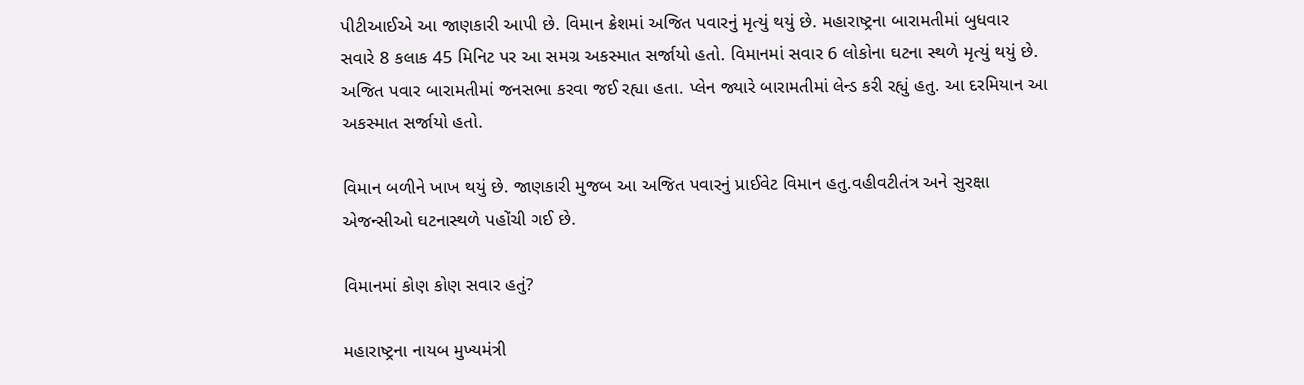પીટીઆઈએ આ જાણકારી આપી છે. વિમાન ક્રેશમાં અજિત પવારનું મૃત્યું થયું છે. મહારાષ્ટ્રના બારામતીમાં બુધવાર સવારે 8 કલાક 45 મિનિટ પર આ સમગ્ર અકસ્માત સર્જાયો હતો. વિમાનમાં સવાર 6 લોકોના ઘટના સ્થળે મૃત્યું થયું છે. અજિત પવાર બારામતીમાં જનસભા કરવા જઈ રહ્યા હતા. પ્લેન જ્યારે બારામતીમાં લેન્ડ કરી રહ્યું હતુ. આ દરમિયાન આ અકસ્માત સર્જાયો હતો.

વિમાન બળીને ખાખ થયું છે. જાણકારી મુજબ આ અજિત પવારનું પ્રાઈવેટ વિમાન હતુ.વહીવટીતંત્ર અને સુરક્ષા એજન્સીઓ ઘટનાસ્થળે પહોંચી ગઈ છે.

વિમાનમાં કોણ કોણ સવાર હતું?

મહારાષ્ટ્રના નાયબ મુખ્યમંત્રી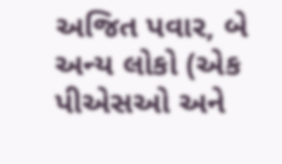અજિત પવાર, બે અન્ય લોકો (એક પીએસઓ અને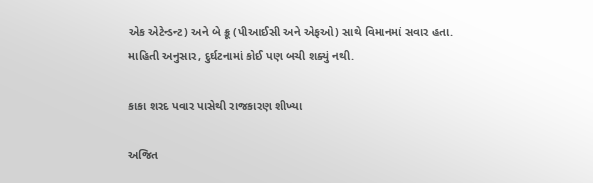એક એટેન્ડન્ટ) અને બે ક્રૂ (પીઆઈસી અને એફઓ) સાથે વિમાનમાં સવાર હતા. માહિતી અનુસાર, દુર્ઘટનામાં કોઈ પણ બચી શક્યું નથી.

કાકા શરદ પવાર પાસેથી રાજકારણ શીખ્યા

અજિત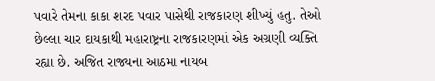પવારે તેમના કાકા શરદ પવાર પાસેથી રાજકારણ શીખ્યું હતુ. તેઓ છેલ્લા ચાર દાયકાથી મહારાષ્ટ્રના રાજકારણમાં એક અગ્રણી વ્યક્તિ રહ્યા છે. અજિત રાજ્યના આઠમા નાયબ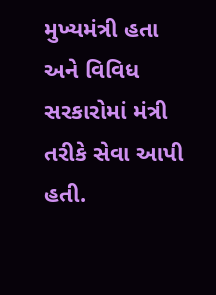મુખ્યમંત્રી હતા અને વિવિધ સરકારોમાં મંત્રી તરીકે સેવા આપી હતી.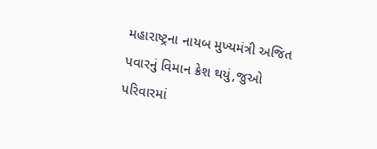મહારાષ્ટ્રના નાયબ મુખ્યમંત્રી અજિત પવારનું વિમાન ક્રેશ થયું,જુઓ પરિવારમાં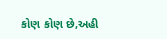કોણ કોણ છે,અહી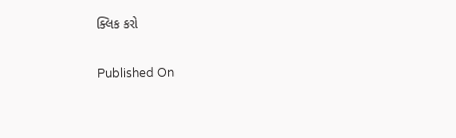ક્લિક કરો

Published On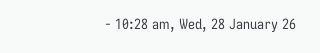- 10:28 am, Wed, 28 January 26